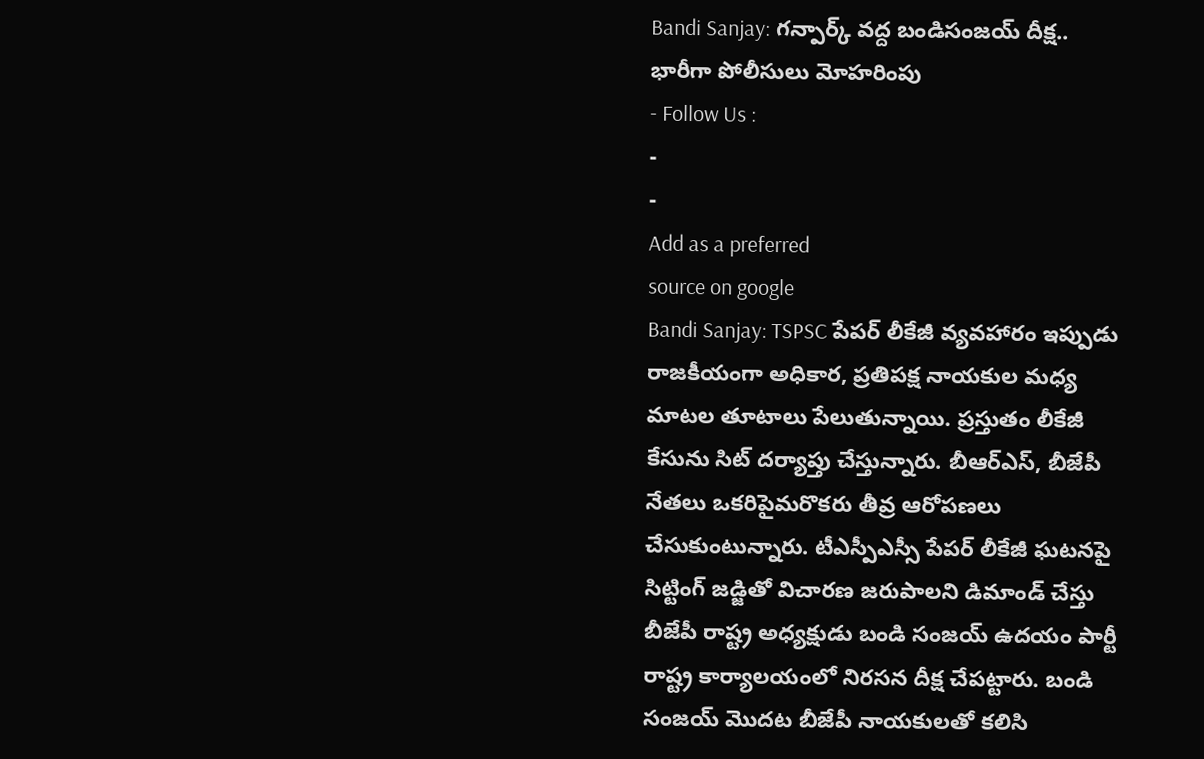Bandi Sanjay: గన్పార్క్ వద్ద బండిసంజయ్ దీక్ష.. భారీగా పోలీసులు మోహరింపు
- Follow Us :
-
-
Add as a preferred
source on google
Bandi Sanjay: TSPSC పేపర్ లీకేజీ వ్యవహారం ఇప్పుడు రాజకీయంగా అధికార, ప్రతిపక్ష నాయకుల మధ్య మాటల తూటాలు పేలుతున్నాయి. ప్రస్తుతం లీకేజీ కేసును సిట్ దర్యాప్తు చేస్తున్నారు. బీఆర్ఎస్, బీజేపీ నేతలు ఒకరిపైమరొకరు తీవ్ర ఆరోపణలు చేసుకుంటున్నారు. టీఎస్పీఎస్సీ పేపర్ లీకేజీ ఘటనపై సిట్టింగ్ జడ్జితో విచారణ జరుపాలని డిమాండ్ చేస్తు బీజేపీ రాష్ట్ర అధ్యక్షుడు బండి సంజయ్ ఉదయం పార్టీ రాష్ట్ర కార్యాలయంలో నిరసన దీక్ష చేపట్టారు. బండి సంజయ్ మొదట బీజేపీ నాయకులతో కలిసి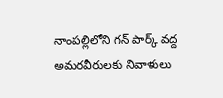నాంపల్లిలోని గన్ పార్క్ వద్ద అమరవీరులకు నివాళులు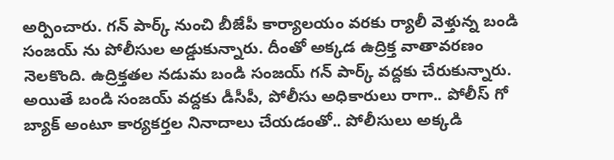అర్పించారు. గన్ పార్క్ నుంచి బీజేపీ కార్యాలయం వరకు ర్యాలీ వెళ్తున్న బండి సంజయ్ ను పోలీసుల అడ్డుకున్నారు. దీంతో అక్కడ ఉద్రిక్త వాతావరణం నెలకొంది. ఉద్రిక్తతల నడుమ బండి సంజయ్ గన్ పార్క్ వద్దకు చేరుకున్నారు. అయితే బండి సంజయ్ వద్దకు డీసీపీ, పోలీసు అధికారులు రాగా.. పోలీస్ గో బ్యాక్ అంటూ కార్యకర్తల నినాదాలు చేయడంతో.. పోలీసులు అక్కడి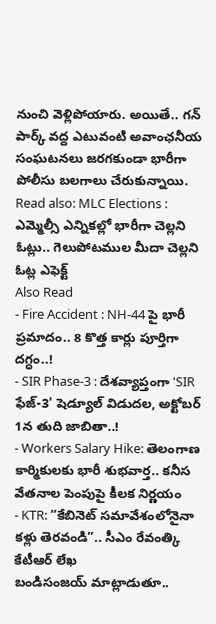నుంచి వెళ్లిపోయారు. అయితే.. గన్ పార్క్ వద్ద ఎటువంటి అవాంఛనీయ సంఘటనలు జరగకుండా భారీగా పోలీసు బలగాలు చేరుకున్నాయి.
Read also: MLC Elections : ఎమ్మెల్సీ ఎన్నికల్లో భారీగా చెల్లని ఓట్లు.. గెలుపోటముల మీదా చెల్లని ఓట్ల ఎఫెక్ట్
Also Read
- Fire Accident : NH-44 పై భారీ ప్రమాదం.. 8 కొత్త కార్లు పూర్తిగా దగ్ధం..!
- SIR Phase-3 : దేశవ్యాప్తంగా 'SIR ఫేజ్-3' షెడ్యూల్ విడుదల, అక్టోబర్ 1న తుది జాబితా..!
- Workers Salary Hike: తెలంగాణ కార్మికులకు భారీ శుభవార్త.. కనీస వేతనాల పెంపుపై కీలక నిర్ణయం
- KTR: “కేబినెట్ సమావేశంలోనైనా కళ్లు తెరవండి”.. సీఎం రేవంత్కి కేటీఆర్ లేఖ
బండిసంజయ్ మాట్లాడుతూ..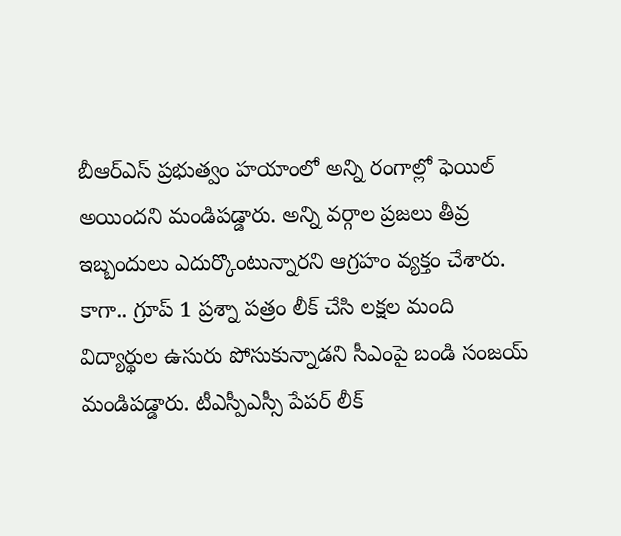బీఆర్ఎస్ ప్రభుత్వం హయాంలో అన్ని రంగాల్లో ఫెయిల్ అయిందని మండిపడ్డారు. అన్ని వర్గాల ప్రజలు తీవ్ర ఇబ్బందులు ఎదుర్కొంటున్నారని ఆగ్రహం వ్యక్తం చేశారు. కాగా.. గ్రూప్ 1 ప్రశ్నా పత్రం లీక్ చేసి లక్షల మంది విద్యార్థుల ఉసురు పోసుకున్నాడని సీఎంపై బండి సంజయ్ మండిపడ్డారు. టీఎస్పీఎస్సీ పేపర్ లీక్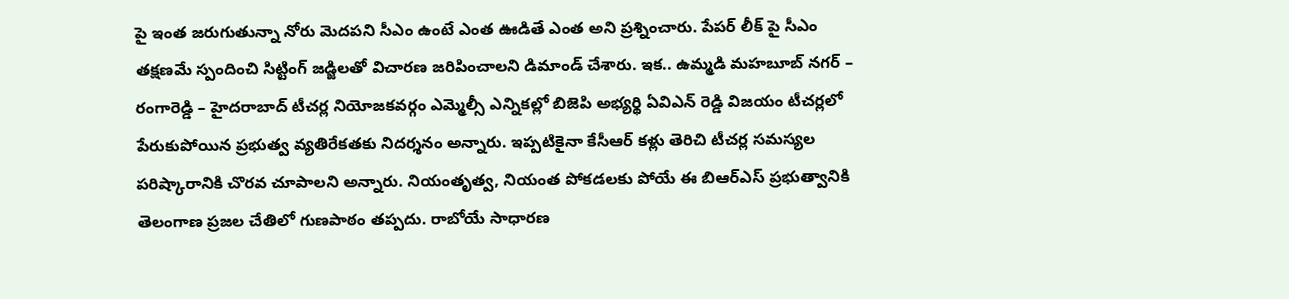పై ఇంత జరుగుతున్నా నోరు మెదపని సీఎం ఉంటే ఎంత ఊడితే ఎంత అని ప్రశ్నించారు. పేపర్ లీక్ పై సీఎం తక్షణమే స్పందించి సిట్టింగ్ జడ్జిలతో విచారణ జరిపించాలని డిమాండ్ చేశారు. ఇక.. ఉమ్మడి మహబూబ్ నగర్ – రంగారెడ్డి – హైదరాబాద్ టీచర్ల నియోజకవర్గం ఎమ్మెల్సీ ఎన్నికల్లో బిజెపి అభ్యర్థి ఏవిఎన్ రెడ్డి విజయం టీచర్లలో పేరుకుపోయిన ప్రభుత్వ వ్యతిరేకతకు నిదర్శనం అన్నారు. ఇప్పటికైనా కేసీఆర్ కళ్లు తెరిచి టీచర్ల సమస్యల పరిష్కారానికి చొరవ చూపాలని అన్నారు. నియంతృత్వ, నియంత పోకడలకు పోయే ఈ బిఆర్ఎస్ ప్రభుత్వానికి తెలంగాణ ప్రజల చేతిలో గుణపాఠం తప్పదు. రాబోయే సాధారణ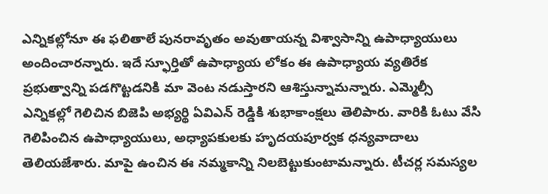ఎన్నికల్లోనూ ఈ ఫలితాలే పునరావృతం అవుతాయన్న విశ్వాసాన్ని ఉపాధ్యాయులు అందించారన్నారు. ఇదే స్ఫూర్తితో ఉపాధ్యాయ లోకం ఈ ఉపాధ్యాయ వ్యతిరేక ప్రభుత్వాన్ని పడగొట్టడనికి మా వెంట నడుస్తారని ఆశిస్తున్నామన్నారు. ఎమ్మెల్సీ ఎన్నికల్లో గెలిచిన బిజెపి అభ్యర్థి ఏవిఎన్ రెడ్డికి శుభాకాంక్షలు తెలిపారు. వారికి ఓటు వేసి గెలిపించిన ఉపాధ్యాయులు, అధ్యాపకులకు హృదయపూర్వక ధన్యవాదాలు తెలియజేశారు. మాపై ఉంచిన ఈ నమ్మకాన్ని నిలబెట్టుకుంటామన్నారు. టీచర్ల సమస్యల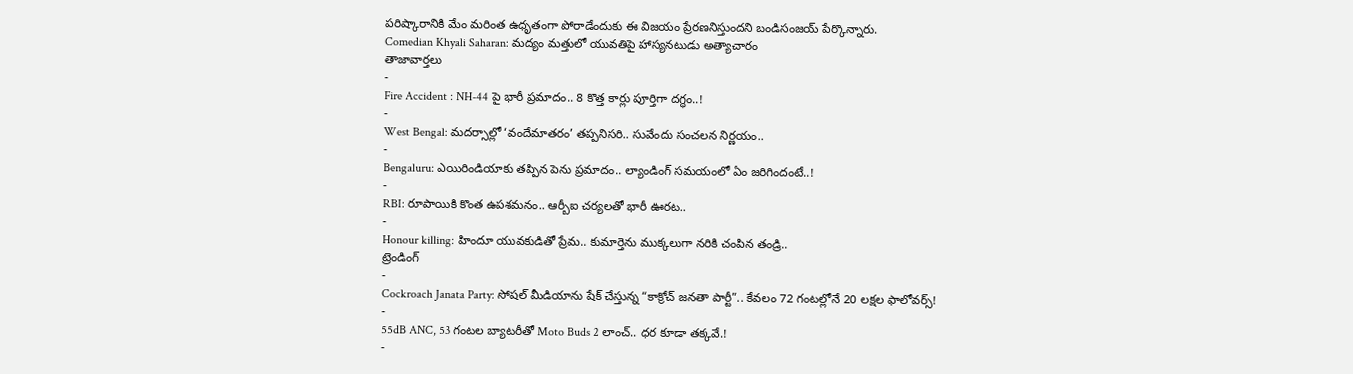పరిష్కారానికి మేం మరింత ఉధృతంగా పోరాడేందుకు ఈ విజయం ప్రేరణనిస్తుందని బండిసంజయ్ పేర్కొన్నారు.
Comedian Khyali Saharan: మద్యం మత్తులో యువతిపై హాస్యనటుడు అత్యాచారం
తాజావార్తలు
-
Fire Accident : NH-44 పై భారీ ప్రమాదం.. 8 కొత్త కార్లు పూర్తిగా దగ్ధం..!
-
West Bengal: మదర్సాల్లో ‘వందేమాతరం’ తప్పనిసరి.. సువేందు సంచలన నిర్ణయం..
-
Bengaluru: ఎయిరిండియాకు తప్పిన పెను ప్రమాదం.. ల్యాండింగ్ సమయంలో ఏం జరిగిందంటే..!
-
RBI: రూపాయికి కొంత ఉపశమనం.. ఆర్బీఐ చర్యలతో భారీ ఊరట..
-
Honour killing: హిందూ యువకుడితో ప్రేమ.. కుమార్తెను ముక్కలుగా నరికి చంపిన తండ్రి..
ట్రెండింగ్
-
Cockroach Janata Party: సోషల్ మీడియాను షేక్ చేస్తున్న “కాక్రోచ్ జనతా పార్టీ”.. కేవలం 72 గంటల్లోనే 20 లక్షల ఫాలోవర్స్!
-
55dB ANC, 53 గంటల బ్యాటరీతో Moto Buds 2 లాంచ్.. ధర కూడా తక్కవే.!
-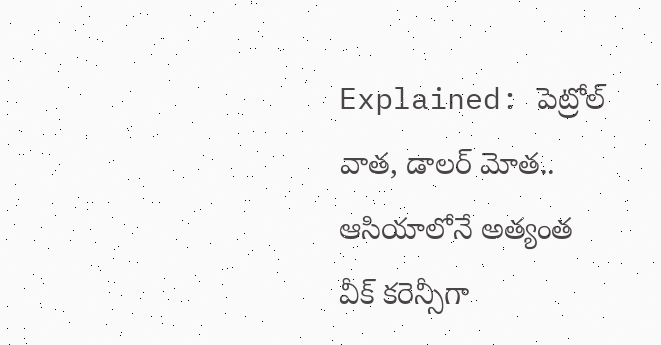Explained: పెట్రోల్ వాత, డాలర్ మోత.. ఆసియాలోనే అత్యంత వీక్ కరెన్సీగా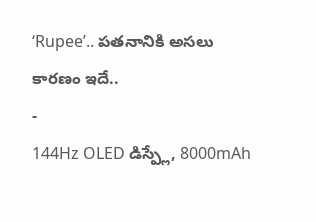‘Rupee’.. పతనానికి అసలు కారణం ఇదే..
-
144Hz OLED డిస్ప్లే, 8000mAh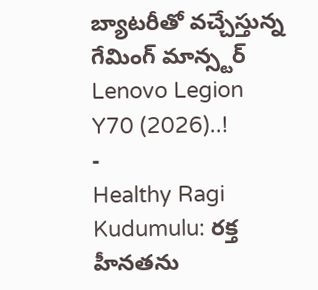బ్యాటరీతో వచ్చేస్తున్న గేమింగ్ మాన్స్టర్ Lenovo Legion Y70 (2026)..!
-
Healthy Ragi Kudumulu: రక్త హీనతను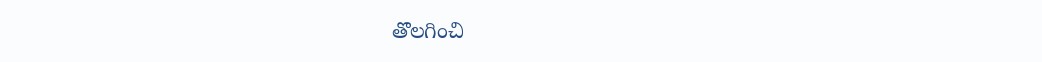తొలగించి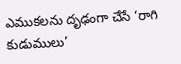ఎముకలను దృఢంగా చేసే ‘రాగి కుడుములు’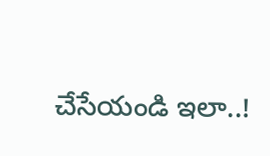చేసేయండి ఇలా..!